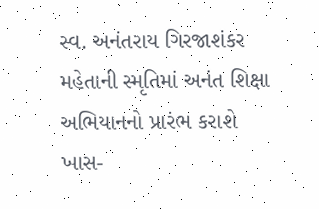સ્વ. અનંતરાય ગિરજાશંકર મહેતાની સ્મૃતિમાં અનંત શિક્ષા અભિયાનનો પ્રારંભ કરાશે
ખાસ-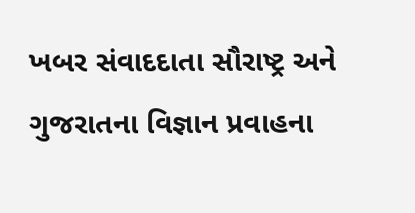ખબર સંવાદદાતા સૌરાષ્ટ્ર અને ગુજરાતના વિજ્ઞાન પ્રવાહના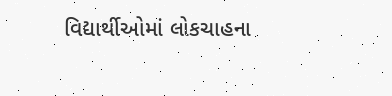વિદ્યાર્થીઓમાં લોકચાહના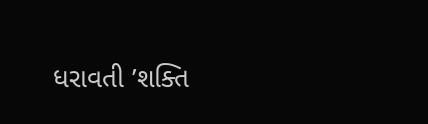ધરાવતી ’શક્તિ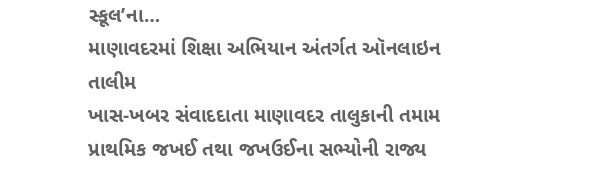સ્કૂલ’ના…
માણાવદરમાં શિક્ષા અભિયાન અંતર્ગત ઑનલાઇન તાલીમ
ખાસ-ખબર સંવાદદાતા માણાવદર તાલુકાની તમામ પ્રાથમિક જખઈ તથા જખઉઈના સભ્યોની રાજ્ય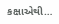કક્ષાએથી…